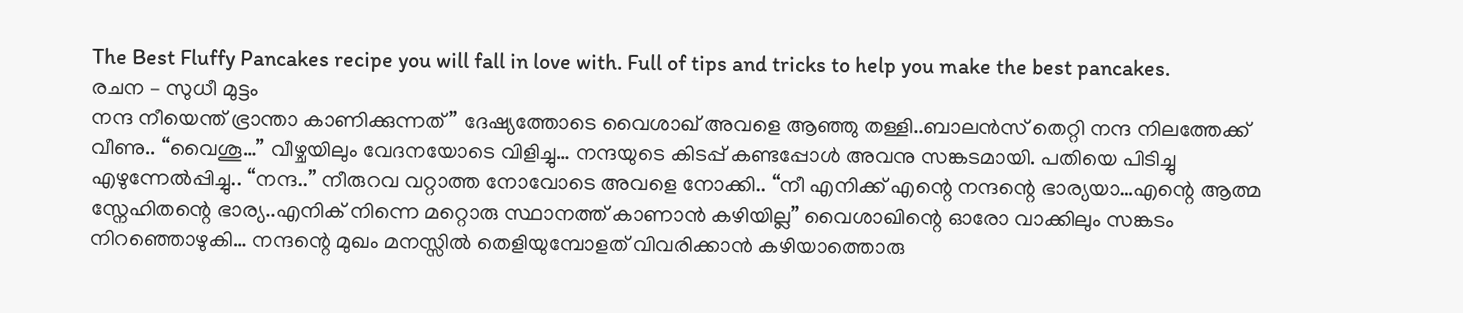The Best Fluffy Pancakes recipe you will fall in love with. Full of tips and tricks to help you make the best pancakes.
രചന – സുധീ മുട്ടം
നന്ദ നീയെന്ത് ഭ്രാന്താ കാണിക്കുന്നത്” ദേഷ്യത്തോടെ വൈശാഖ് അവളെ ആഞ്ഞു തള്ളി..ബാലൻസ് തെറ്റി നന്ദ നിലത്തേക്ക് വീണു.. “വൈശൂ…” വീഴ്ചയിലും വേദനയോടെ വിളിച്ചു… നന്ദയുടെ കിടപ്പ് കണ്ടപ്പോൾ അവനു സങ്കടമായി. പതിയെ പിടിച്ചു എഴുന്നേൽപ്പിച്ചു.. “നന്ദ..” നീരുറവ വറ്റാത്ത നോവോടെ അവളെ നോക്കി.. “നീ എനിക്ക് എന്റെ നന്ദന്റെ ഭാര്യയാ…എന്റെ ആത്മ സ്നേഹിതന്റെ ഭാര്യ..എനിക് നിന്നെ മറ്റൊരു സ്ഥാനത്ത് കാണാൻ കഴിയില്ല” വൈശാഖിന്റെ ഓരോ വാക്കിലും സങ്കടം നിറഞ്ഞൊഴുകി… നന്ദന്റെ മുഖം മനസ്സിൽ തെളിയുമ്പോളത് വിവരിക്കാൻ കഴിയാത്തൊരു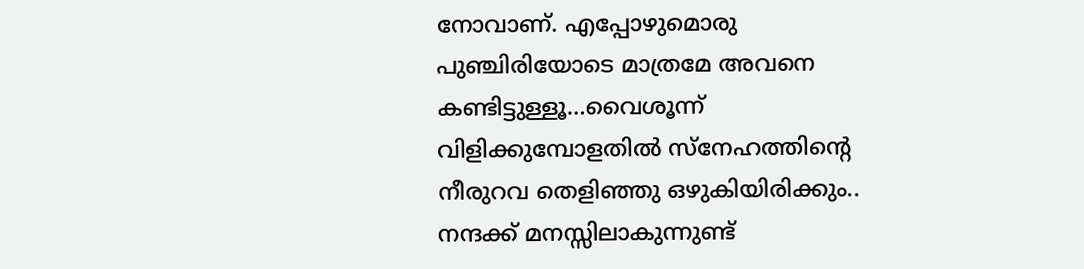നോവാണ്. എപ്പോഴുമൊരു പുഞ്ചിരിയോടെ മാത്രമേ അവനെ കണ്ടിട്ടുള്ളൂ…വൈശൂന്ന് വിളിക്കുമ്പോളതിൽ സ്നേഹത്തിന്റെ നീരുറവ തെളിഞ്ഞു ഒഴുകിയിരിക്കും..
നന്ദക്ക് മനസ്സിലാകുന്നുണ്ട്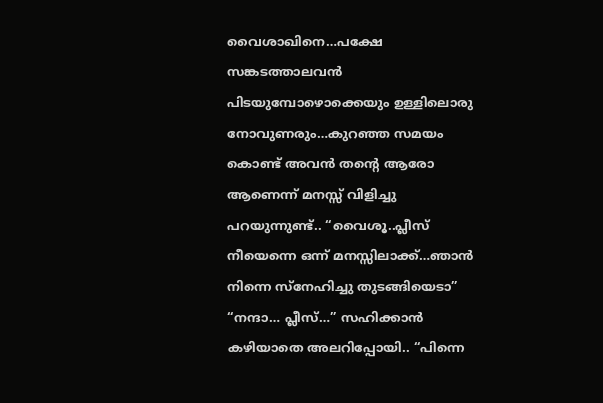വൈശാഖിനെ…പക്ഷേ സങ്കടത്താലവൻ പിടയുമ്പോഴൊക്കെയും ഉള്ളിലൊരു നോവുണരും…കുറഞ്ഞ സമയം കൊണ്ട് അവൻ തന്റെ ആരോ ആണെന്ന് മനസ്സ് വിളിച്ചു പറയുന്നുണ്ട്.. “വൈശൂ..പ്ലീസ് നീയെന്നെ ഒന്ന് മനസ്സിലാക്ക്…ഞാൻ നിന്നെ സ്നേഹിച്ചു തുടങ്ങിയെടാ” “നന്ദാ… പ്ലീസ്…” സഹിക്കാൻ കഴിയാതെ അലറിപ്പോയി.. “പിന്നെ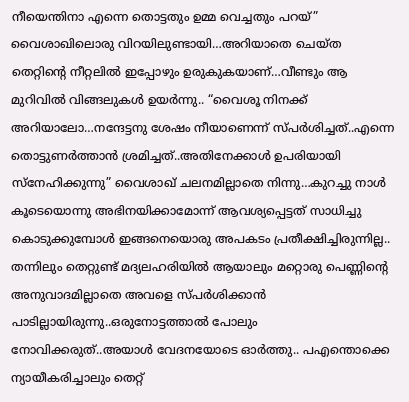നീയെന്തിനാ എന്നെ തൊട്ടതും ഉമ്മ വെച്ചതും പറയ്” വൈശാഖിലൊരു വിറയിലുണ്ടായി…അറിയാതെ ചെയ്ത തെറ്റിന്റെ നീറ്റലിൽ ഇപ്പോഴും ഉരുകുകയാണ്…വീണ്ടും ആ മുറിവിൽ വിങ്ങലുകൾ ഉയർന്നു.. “വൈശൂ നിനക്ക് അറിയാലോ…നന്ദേട്ടനു ശേഷം നീയാണെന്ന് സ്പർശിച്ചത്..എന്നെ തൊട്ടുണർത്താൻ ശ്രമിച്ചത്..അതിനേക്കാൾ ഉപരിയായി സ്നേഹിക്കുന്നു” വൈശാഖ് ചലനമില്ലാതെ നിന്നു…കുറച്ചു നാൾ കൂടെയൊന്നു അഭിനയിക്കാമോന്ന് ആവശ്യപ്പെട്ടത് സാധിച്ചു കൊടുക്കുമ്പോൾ ഇങ്ങനെയൊരു അപകടം പ്രതീക്ഷിച്ചിരുന്നില്ല..
തന്നിലും തെറ്റുണ്ട് മദ്യലഹരിയിൽ ആയാലും മറ്റൊരു പെണ്ണിന്റെ അനുവാദമില്ലാതെ അവളെ സ്പർശിക്കാൻ പാടില്ലായിരുന്നു..ഒരുനോട്ടത്താൽ പോലും നോവിക്കരുത്..അയാൾ വേദനയോടെ ഓർത്തു.. പഎന്തൊക്കെ ന്യായീകരിച്ചാലും തെറ്റ്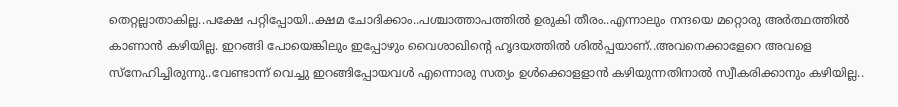തെറ്റല്ലാതാകില്ല..പക്ഷേ പറ്റിപ്പോയി..ക്ഷമ ചോദിക്കാം..പശ്ചാത്താപത്തിൽ ഉരുകി തീരം..എന്നാലും നന്ദയെ മറ്റൊരു അർത്ഥത്തിൽ കാണാൻ കഴിയില്ല. ഇറങ്ങി പോയെങ്കിലും ഇപ്പോഴും വൈശാഖിന്റെ ഹൃദയത്തിൽ ശിൽപ്പയാണ്..അവനെക്കാളേറെ അവളെ സ്നേഹിച്ചിരുന്നു..വേണ്ടാന്ന് വെച്ചു ഇറങ്ങിപ്പോയവൾ എന്നൊരു സത്യം ഉൾക്കൊളളാൻ കഴിയുന്നതിനാൽ സ്വീകരിക്കാനും കഴിയില്ല..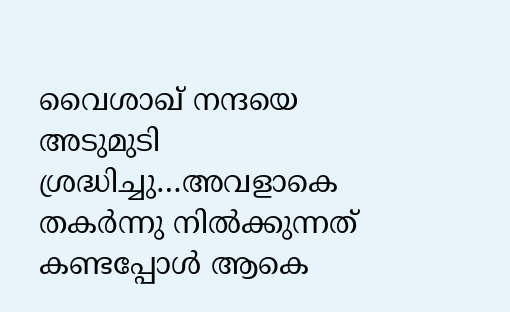വൈശാഖ് നന്ദയെ അടുമുടി ശ്രദ്ധിച്ചു…അവളാകെ തകർന്നു നിൽക്കുന്നത് കണ്ടപ്പോൾ ആകെ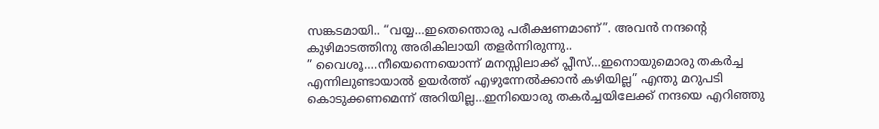സങ്കടമായി.. “വയ്യ…ഇതെന്തൊരു പരീക്ഷണമാണ്”. അവൻ നന്ദന്റെ കുഴിമാടത്തിനു അരികിലായി തളർന്നിരുന്നു..
” വൈശൂ….നീയെന്നെയൊന്ന് മനസ്സിലാക്ക് പ്ലീസ്…ഇനൊയുമൊരു തകർച്ച എന്നിലുണ്ടായാൽ ഉയർത്ത് എഴുന്നേൽക്കാൻ കഴിയില്ല” എന്തു മറുപടി കൊടുക്കണമെന്ന് അറിയില്ല…ഇനിയൊരു തകർച്ചയിലേക്ക് നന്ദയെ എറിഞ്ഞു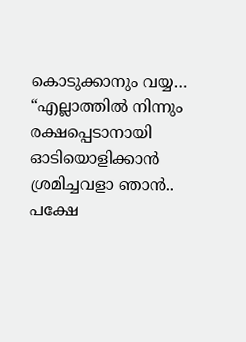കൊടുക്കാനും വയ്യ… “എല്ലാത്തിൽ നിന്നും രക്ഷപ്പെടാനായി ഓടിയൊളിക്കാൻ ശ്രമിച്ചവളാ ഞാൻ.. പക്ഷേ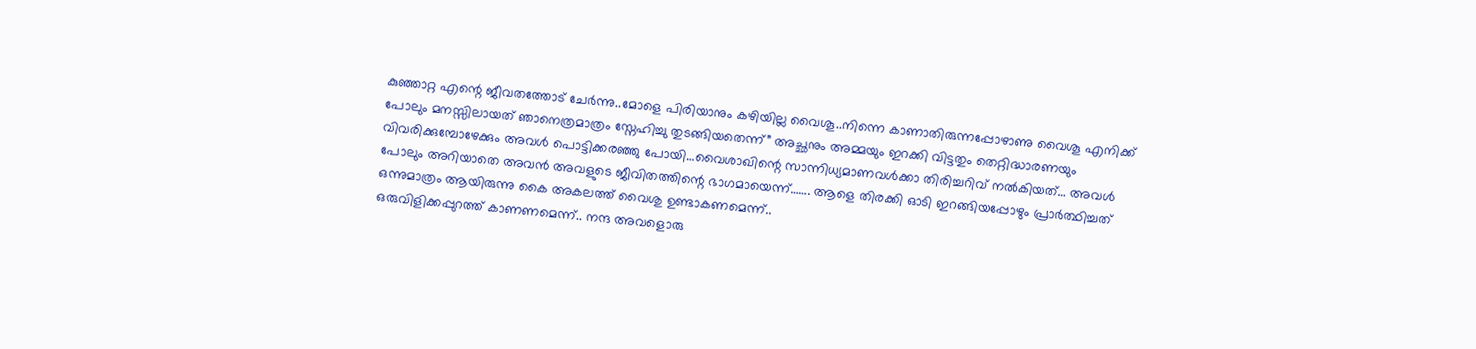കുഞ്ഞാറ്റ എന്റെ ജീവതത്തോട് ചേർന്നു..മോളെ പിരിയാനും കഴിയില്ല വൈശൂ..നിന്നെ കാണാതിരുന്നപ്പോഴാണു വൈശൂ എനിക്ക് പോലും മനസ്സിലായത് ഞാനെത്രമാത്രം സ്നേഹിച്ചു തുടങ്ങിയതെന്ന്” അച്ഛനും അമ്മയും ഇറക്കി വിട്ടതും തെറ്റിദ്ധാരണയും വിവരിക്കുമ്പോഴേക്കും അവൾ പൊട്ടിക്കരഞ്ഞു പോയി…വൈശാഖിന്റെ സാന്നിധ്യമാണവൾക്കാ തിരിച്ചറിവ് നൽകിയത്… അവൾ പോലും അറിയാതെ അവൻ അവളുടെ ജീവിതത്തിന്റെ ഭാഗമായെന്ന്……. ആളെ തിരക്കി ഓടി ഇറങ്ങിയപ്പോഴും പ്രാർത്ഥിച്ചത് ഒന്നുമാത്രം ആയിരുന്നു കൈ അകലത്ത് വൈശു ഉണ്ടാകണമെന്ന്..
ഒരുവിളിക്കപ്പുറത്ത് കാണണമെന്ന്.. നന്ദ അവളൊരു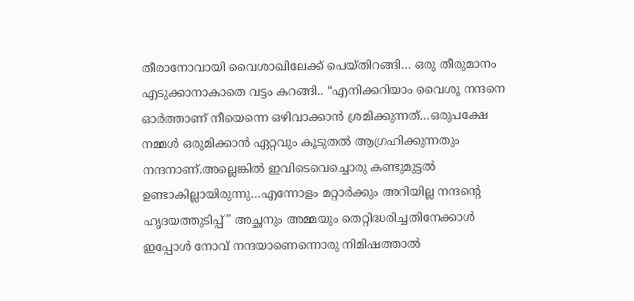തീരാനോവായി വൈശാഖിലേക്ക് പെയ്തിറങ്ങി… ഒരു തീരുമാനം എടുക്കാനാകാതെ വട്ടം കറങ്ങി.. “എനിക്കറിയാം വൈശൂ നന്ദനെ ഓർത്താണ് നീയെന്നെ ഒഴിവാക്കാൻ ശ്രമിക്കുന്നത്…ഒരുപക്ഷേ നമ്മൾ ഒരുമിക്കാൻ ഏറ്റവും കൂടുതൽ ആഗ്രഹിക്കുന്നതും നന്ദനാണ്.അല്ലെങ്കിൽ ഇവിടെവെച്ചൊരു കണ്ടുമുട്ടൽ ഉണ്ടാകില്ലായിരുന്നു…എന്നോളം മറ്റാർക്കും അറിയില്ല നന്ദന്റെ ഹൃദയത്തുടിപ്പ്” അച്ഛനും അമ്മയും തെറ്റിദ്ധരിച്ചതിനേക്കാൾ ഇപ്പോൾ നോവ് നന്ദയാണെന്നൊരു നിമിഷത്താൽ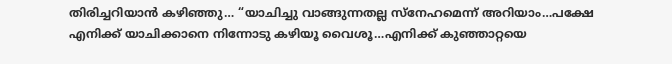തിരിച്ചറിയാൻ കഴിഞ്ഞു… “യാചിച്ചു വാങ്ങുന്നതല്ല സ്നേഹമെന്ന് അറിയാം…പക്ഷേ എനിക്ക് യാചിക്കാനെ നിന്നോടു കഴിയൂ വൈശൂ…എനിക്ക് കുഞ്ഞാറ്റയെ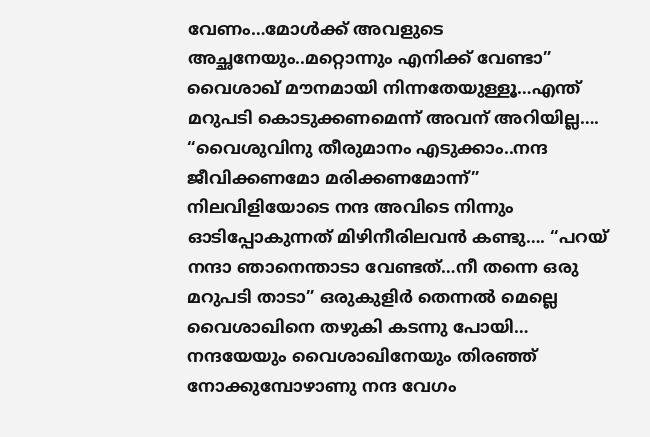വേണം…മോൾക്ക് അവളുടെ അച്ഛനേയും..മറ്റൊന്നും എനിക്ക് വേണ്ടാ” വൈശാഖ് മൗനമായി നിന്നതേയുള്ളൂ…എന്ത് മറുപടി കൊടുക്കണമെന്ന് അവന് അറിയില്ല…. “വൈശുവിനു തീരുമാനം എടുക്കാം..നന്ദ ജീവിക്കണമോ മരിക്കണമോന്ന്” നിലവിളിയോടെ നന്ദ അവിടെ നിന്നും ഓടിപ്പോകുന്നത് മിഴിനീരിലവൻ കണ്ടു…. “പറയ് നന്ദാ ഞാനെന്താടാ വേണ്ടത്…നീ തന്നെ ഒരു മറുപടി താടാ” ഒരുകുളിർ തെന്നൽ മെല്ലെ വൈശാഖിനെ തഴുകി കടന്നു പോയി…
നന്ദയേയും വൈശാഖിനേയും തിരഞ്ഞ് നോക്കുമ്പോഴാണു നന്ദ വേഗം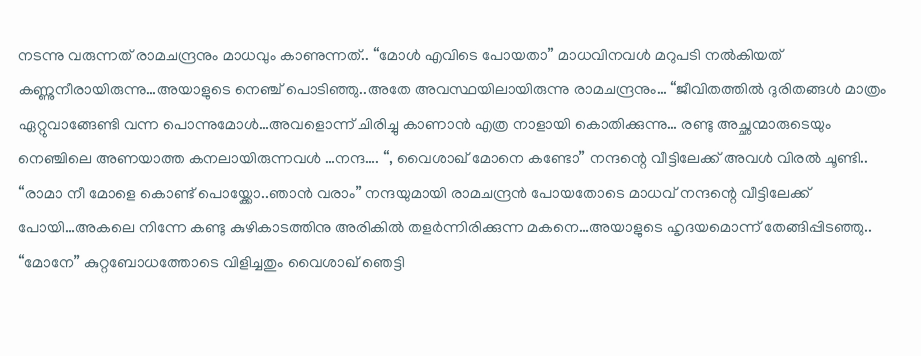നടന്നു വരുന്നത് രാമചന്ദ്രനും മാധവും കാണുന്നത്.. “മോൾ എവിടെ പോയതാ” മാധവിനവൾ മറുപടി നൽകിയത് കണ്ണുനീരായിരുന്നു…അയാളുടെ നെഞ്ച് പൊടിഞ്ഞു..അതേ അവസ്ഥയിലായിരുന്നു രാമചന്ദ്രനും… “ജീവിതത്തിൽ ദുരിതങ്ങൾ മാത്രം ഏറ്റുവാങ്ങേണ്ടി വന്ന പൊന്നുമോൾ…അവളൊന്ന് ചിരിച്ചു കാണാൻ എത്ര നാളായി കൊതിക്കുന്നു… രണ്ടു അച്ഛന്മാരുടെയും നെഞ്ചിലെ അണയാത്ത കനലായിരുന്നവൾ …നന്ദ…. “, വൈശാഖ് മോനെ കണ്ടോ” നന്ദന്റെ വീട്ടിലേക്ക് അവൾ വിരൽ ചൂണ്ടി.. “രാമാ നീ മോളെ കൊണ്ട് പൊയ്ക്കോ..ഞാൻ വരാം” നന്ദയുമായി രാമചന്ദ്രൻ പോയതോടെ മാധവ് നന്ദന്റെ വീട്ടിലേക്ക് പോയി…അകലെ നിന്നേ കണ്ടു കുഴികാടത്തിനു അരികിൽ തളർന്നിരിക്കുന്ന മകനെ…അയാളുടെ ഹൃദയമൊന്ന് തേങ്ങിപ്പിടഞ്ഞു.. “മോനേ” കുറ്റബോധത്തോടെ വിളിച്ചതും വൈശാഖ് ഞെട്ടി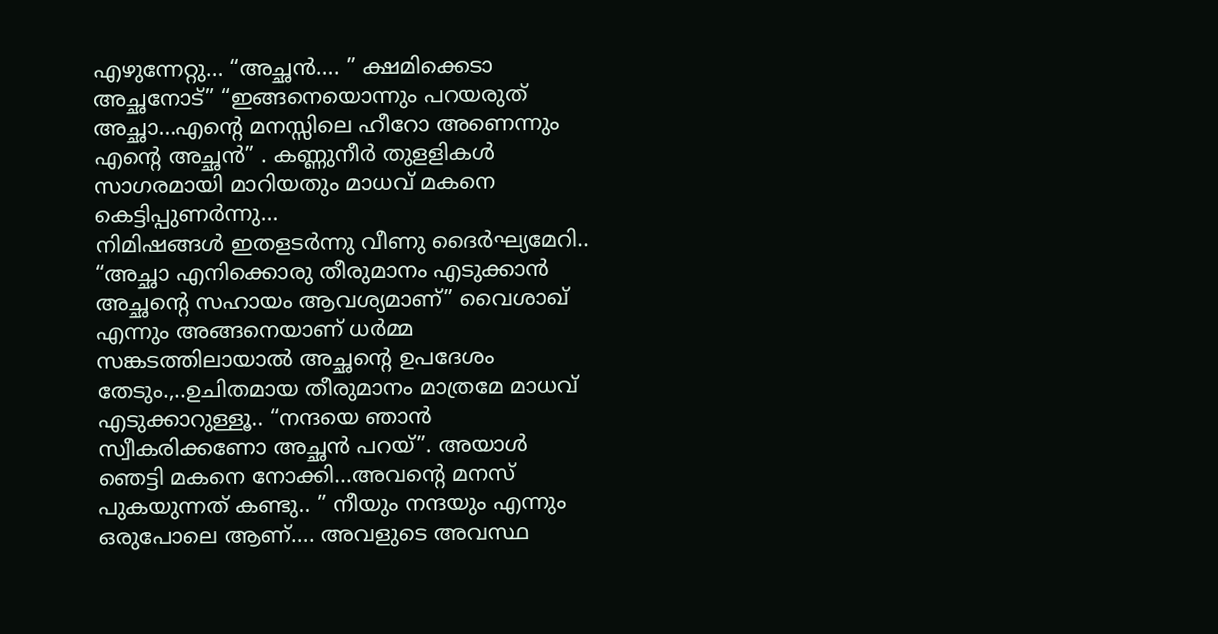എഴുന്നേറ്റു… “അച്ഛൻ…. ” ക്ഷമിക്കെടാ അച്ഛനോട്” “ഇങ്ങനെയൊന്നും പറയരുത് അച്ഛാ…എന്റെ മനസ്സിലെ ഹീറോ അണെന്നും എന്റെ അച്ഛൻ” . കണ്ണുനീർ തുളളികൾ സാഗരമായി മാറിയതും മാധവ് മകനെ കെട്ടിപ്പുണർന്നു…
നിമിഷങ്ങൾ ഇതളടർന്നു വീണു ദൈർഘ്യമേറി.. “അച്ഛാ എനിക്കൊരു തീരുമാനം എടുക്കാൻ അച്ഛന്റെ സഹായം ആവശ്യമാണ്” വൈശാഖ് എന്നും അങ്ങനെയാണ് ധർമ്മ സങ്കടത്തിലായാൽ അച്ഛന്റെ ഉപദേശം തേടും.,..ഉചിതമായ തീരുമാനം മാത്രമേ മാധവ് എടുക്കാറുള്ളൂ.. “നന്ദയെ ഞാൻ സ്വീകരിക്കണോ അച്ഛൻ പറയ്”. അയാൾ ഞെട്ടി മകനെ നോക്കി…അവന്റെ മനസ് പുകയുന്നത് കണ്ടു.. ” നീയും നന്ദയും എന്നും ഒരുപോലെ ആണ്…. അവളുടെ അവസ്ഥ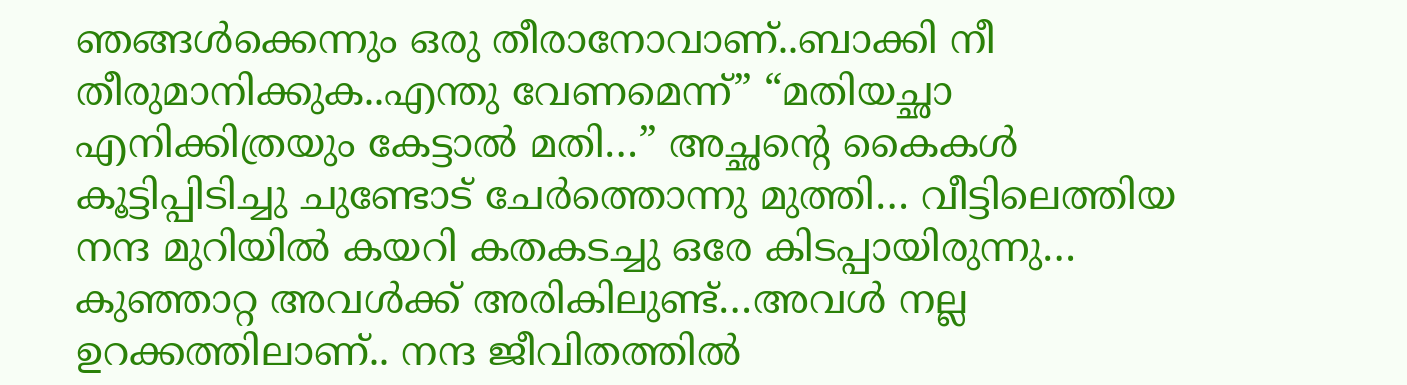ഞങ്ങൾക്കെന്നും ഒരു തീരാനോവാണ്..ബാക്കി നീ തീരുമാനിക്കുക..എന്തു വേണമെന്ന്” “മതിയച്ഛാ എനിക്കിത്രയും കേട്ടാൽ മതി…” അച്ഛന്റെ കൈകൾ കൂട്ടിപ്പിടിച്ചു ചുണ്ടോട് ചേർത്തൊന്നു മുത്തി… വീട്ടിലെത്തിയ നന്ദ മുറിയിൽ കയറി കതകടച്ചു ഒരേ കിടപ്പായിരുന്നു… കുഞ്ഞാറ്റ അവൾക്ക് അരികിലുണ്ട്…അവൾ നല്ല ഉറക്കത്തിലാണ്.. നന്ദ ജീവിതത്തിൽ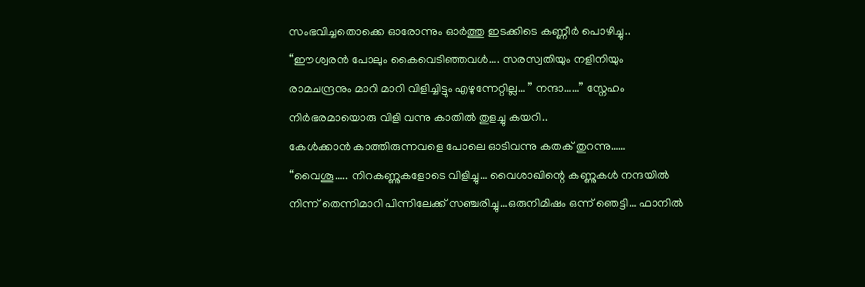സംഭവിച്ചതൊക്കെ ഓരോന്നും ഓർത്തു ഇടക്കിടെ കണ്ണീർ പൊഴിച്ചു.. “ഈശ്വരൻ പോലും കൈവെടിഞ്ഞവൾ…. സരസ്വതിയും നളിനിയും രാമചന്ദ്രനും മാറി മാറി വിളിച്ചിട്ടും എഴുന്നേറ്റില്ല… ” നന്ദാ……” സ്നേഹം നിർഭരമായൊരു വിളി വന്നു കാതിൽ തുളച്ചു കയറി..
കേൾക്കാൻ കാത്തിരുന്നവളെ പോലെ ഓടിവന്നു കതക് തുറന്നു…… “വൈശൂ….. നിറകണ്ണുകളോടെ വിളിച്ചു… വൈശാഖിന്റെ കണ്ണുകൾ നന്ദയിൽ നിന്ന് തെന്നിമാറി പിന്നിലേക്ക് സഞ്ചരിച്ചു…ഒരുനിമിഷം ഒന്ന് ഞെട്ടി… ഫാനിൽ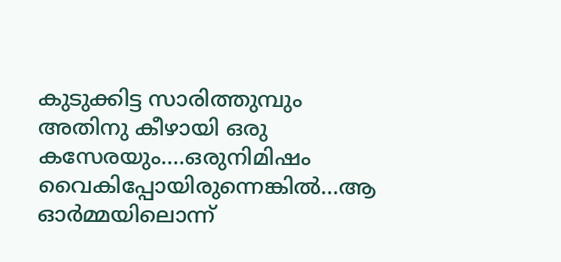കുടുക്കിട്ട സാരിത്തുമ്പും അതിനു കീഴായി ഒരു കസേരയും….ഒരുനിമിഷം വൈകിപ്പോയിരുന്നെങ്കിൽ…ആ ഓർമ്മയിലൊന്ന്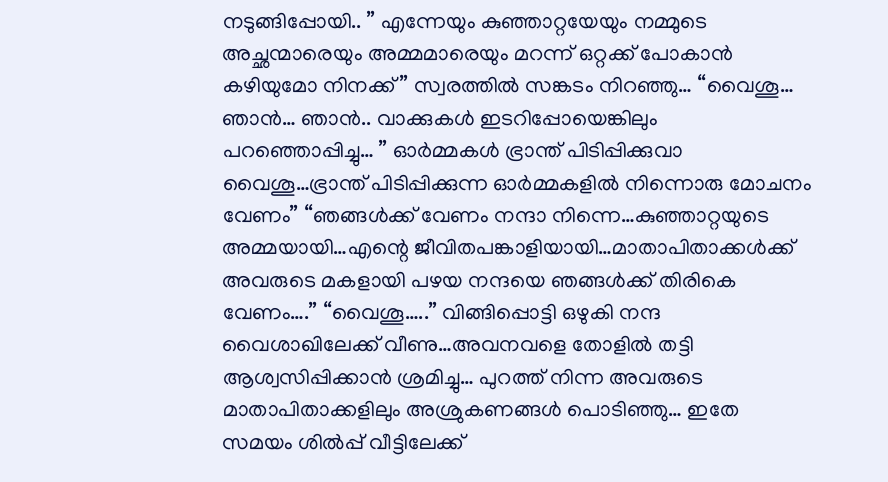നടുങ്ങിപ്പോയി.. ” എന്നേയും കുഞ്ഞാറ്റയേയും നമ്മുടെ അച്ഛന്മാരെയും അമ്മമാരെയും മറന്ന് ഒറ്റക്ക് പോകാൻ കഴിയുമോ നിനക്ക്” സ്വരത്തിൽ സങ്കടം നിറഞ്ഞു… “വൈശൂ… ഞാൻ… ഞാൻ.. വാക്കുകൾ ഇടറിപ്പോയെങ്കിലും പറഞ്ഞൊപ്പിച്ചു… ” ഓർമ്മകൾ ഭ്രാന്ത് പിടിപ്പിക്കുവാ വൈശൂ…ഭ്രാന്ത് പിടിപ്പിക്കുന്ന ഓർമ്മകളിൽ നിന്നൊരു മോചനം വേണം” “ഞങ്ങൾക്ക് വേണം നന്ദാ നിന്നെ…കുഞ്ഞാറ്റയുടെ അമ്മയായി…എന്റെ ജീവിതപങ്കാളിയായി…മാതാപിതാക്കൾക്ക് അവരുടെ മകളായി പഴയ നന്ദയെ ഞങ്ങൾക്ക് തിരികെ വേണം….” “വൈശൂ…..” വിങ്ങിപ്പൊട്ടി ഒഴുകി നന്ദ വൈശാഖിലേക്ക് വീണു…അവനവളെ തോളിൽ തട്ടി ആശ്വസിപ്പിക്കാൻ ശ്രമിച്ചു… പുറത്ത് നിന്ന അവരുടെ മാതാപിതാക്കളിലും അശ്രുകണങ്ങൾ പൊടിഞ്ഞു… ഇതേ സമയം ശിൽപ്പ് വീട്ടിലേക്ക്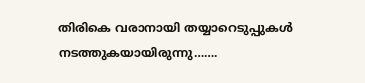തിരികെ വരാനായി തയ്യാറെടുപ്പുകൾ നടത്തുകയായിരുന്നു…….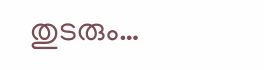തുടരും…